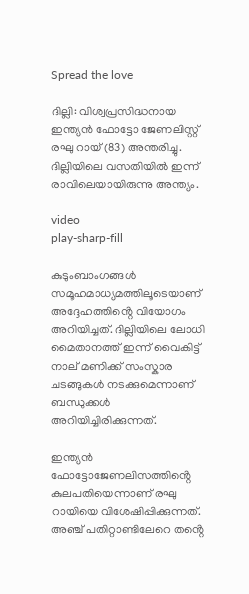Spread the love

ദില്ലി: വിശ്വപ്രസിദ്ധനായ ഇന്ത്യൻ ഫോട്ടോ ജേണലിസ്റ്റ് രഘു റായ് (83) അന്തരിച്ചു. ദില്ലിയിലെ വസതിയിൽ ഇന്ന് രാവിലെയായിരുന്നു അന്ത്യം.

video
play-sharp-fill

കുടുംബാംഗങ്ങൾ സമൂഹമാധ്യമത്തിലൂടെയാണ് അദ്ദേഹത്തിൻ്റെ വിയോഗം അറിയിച്ചത്. ദില്ലിയിലെ ലോധി മൈതാനത്ത് ഇന്ന് വൈകിട്ട് നാല് മണിക്ക് സംസ്കാര ചടങ്ങുകൾ നടക്കുമെന്നാണ് ബന്ധുക്കൾ അറിയിച്ചിരിക്കുന്നത്.

ഇന്ത്യൻ ഫോട്ടോജേണലിസത്തിൻ്റെ കുലപതിയെന്നാണ് രഘു റായിയെ വിശേഷിപ്പിക്കുന്നത്. അഞ്ച് പതിറ്റാണ്ടിലേറെ തൻ്റെ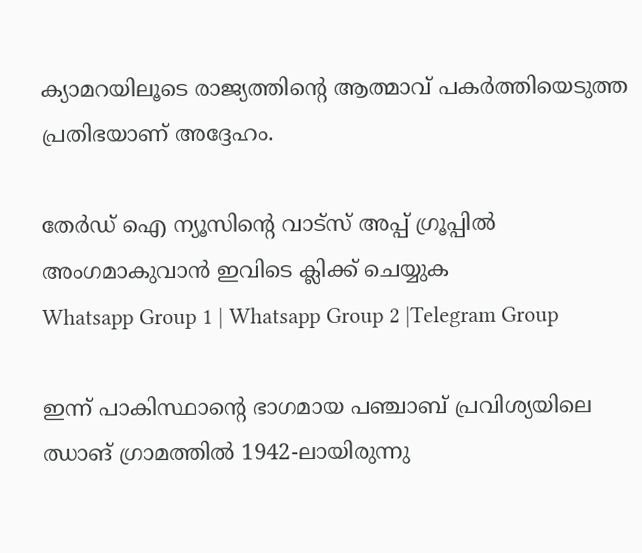ക്യാമറയിലൂടെ രാജ്യത്തിൻ്റെ ആത്മാവ് പകർത്തിയെടുത്ത പ്രതിഭയാണ് അദ്ദേഹം.

തേർഡ് ഐ ന്യൂസിന്റെ വാട്സ് അപ്പ് ഗ്രൂപ്പിൽ അംഗമാകുവാൻ ഇവിടെ ക്ലിക്ക് ചെയ്യുക
Whatsapp Group 1 | Whatsapp Group 2 |Telegram Group

ഇന്ന് പാകിസ്ഥാൻ്റെ ഭാഗമായ പഞ്ചാബ് പ്രവിശ്യയിലെ ഝാങ് ഗ്രാമത്തിൽ 1942-ലായിരുന്നു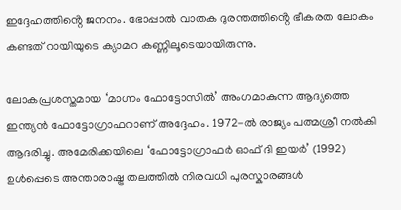ഇദ്ദേഹത്തിൻ്റെ ജനനം. ഭോപ്പാൽ വാതക ദുരന്തത്തിൻ്റെ ഭീകരത ലോകം കണ്ടത് റായിയുടെ ക്യാമറ കണ്ണിലൂടെയായിരുന്നു.

ലോകപ്രശസ്തമായ ‘മാഗ്നം ഫോട്ടോസിൽ’ അംഗമാകുന്ന ആദ്യത്തെ ഇന്ത്യൻ ഫോട്ടോഗ്രാഫറാണ് അദ്ദേഹം. 1972-ൽ രാജ്യം പത്മശ്രീ നൽകി ആദരിച്ചു. അമേരിക്കയിലെ ‘ഫോട്ടോഗ്രാഫർ ഓഫ് ദി ഇയർ’ (1992) ഉൾപ്പെടെ അന്താരാഷ്ട്ര തലത്തിൽ നിരവധി പുരസ്കാരങ്ങൾ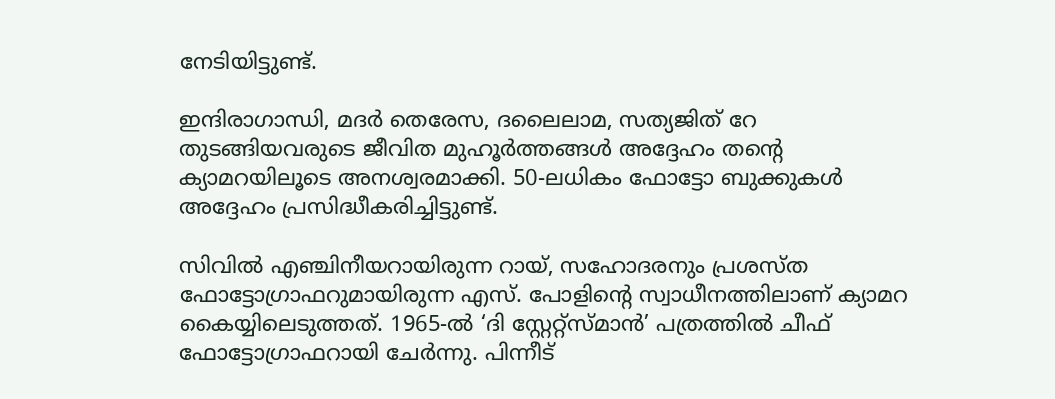നേടിയിട്ടുണ്ട്.

ഇന്ദിരാഗാന്ധി, മദർ തെരേസ, ദലൈലാമ, സത്യജിത് റേ തുടങ്ങിയവരുടെ ജീവിത മുഹൂർത്തങ്ങൾ അദ്ദേഹം തന്റെ ക്യാമറയിലൂടെ അനശ്വരമാക്കി. 50-ലധികം ഫോട്ടോ ബുക്കുകൾ അദ്ദേഹം പ്രസിദ്ധീകരിച്ചിട്ടുണ്ട്.

സിവിൽ എഞ്ചിനീയറായിരുന്ന റായ്, സഹോദരനും പ്രശസ്ത ഫോട്ടോഗ്രാഫറുമായിരുന്ന എസ്. പോളിന്റെ സ്വാധീനത്തിലാണ് ക്യാമറ കൈയ്യിലെടുത്തത്. 1965-ൽ ‘ദി സ്റ്റേറ്റ്‌സ്‌മാൻ’ പത്രത്തിൽ ചീഫ് ഫോട്ടോഗ്രാഫറായി ചേർന്നു. പിന്നീട്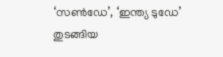‘സൺഡേ’, ‘ഇന്ത്യ ടുഡേ’ തുടങ്ങിയ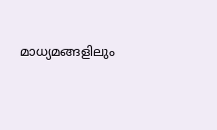മാധ്യമങ്ങളിലും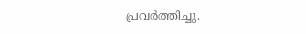പ്രവർത്തിച്ചു.